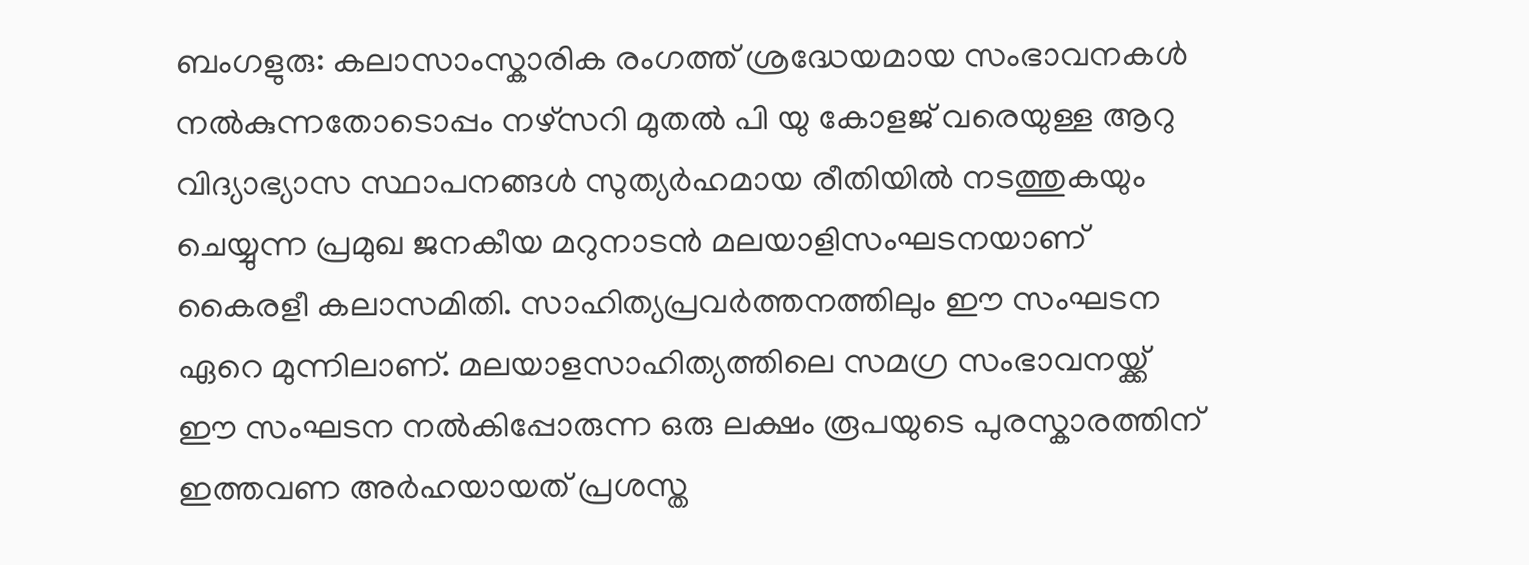ബംഗളുരു: കലാസാംസ്കാരിക രംഗത്ത് ശ്രദ്ധേയമായ സംഭാവനകൾ നൽകുന്നതോടൊപ്പം നഴ്സറി മുതൽ പി യു കോളജ് വരെയുള്ള ആറു വിദ്യാഭ്യാസ സ്ഥാപനങ്ങൾ സുത്യർഹമായ രീതിയിൽ നടത്തുകയും ചെയ്യുന്ന പ്രമുഖ ജനകീയ മറുനാടൻ മലയാളിസംഘടനയാണ് കൈരളീ കലാസമിതി. സാഹിത്യപ്രവർത്തനത്തിലും ഈ സംഘടന ഏറെ മുന്നിലാണ്. മലയാളസാഹിത്യത്തിലെ സമഗ്ര സംഭാവനയ്ക്ക് ഈ സംഘടന നൽകിപ്പോരുന്ന ഒരു ലക്ഷം രൂപയുടെ പുരസ്കാരത്തിന് ഇത്തവണ അർഹയായത് പ്രശസ്ത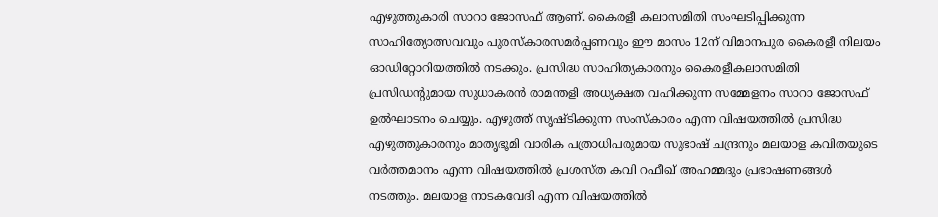എഴുത്തുകാരി സാറാ ജോസഫ് ആണ്. കൈരളീ കലാസമിതി സംഘടിപ്പിക്കുന്ന സാഹിത്യോത്സവവും പുരസ്കാരസമർപ്പണവും ഈ മാസം 12ന് വിമാനപുര കൈരളീ നിലയം ഓഡിറ്റോറിയത്തിൽ നടക്കും. പ്രസിദ്ധ സാഹിത്യകാരനും കൈരളീകലാസമിതി പ്രസിഡന്റുമായ സുധാകരൻ രാമന്തളി അധ്യക്ഷത വഹിക്കുന്ന സമ്മേളനം സാറാ ജോസഫ് ഉൽഘാടനം ചെയ്യും. എഴുത്ത് സൃഷ്ടിക്കുന്ന സംസ്കാരം എന്ന വിഷയത്തിൽ പ്രസിദ്ധ എഴുത്തുകാരനും മാതൃഭൂമി വാരിക പത്രാധിപരുമായ സുഭാഷ് ചന്ദ്രനും മലയാള കവിതയുടെ വർത്തമാനം എന്ന വിഷയത്തിൽ പ്രശസ്ത കവി റഫീഖ് അഹമ്മദും പ്രഭാഷണങ്ങൾ നടത്തും. മലയാള നാടകവേദി എന്ന വിഷയത്തിൽ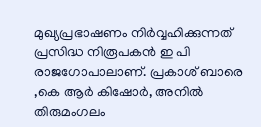മുഖ്യപ്രഭാഷണം നിർവ്വഹിക്കുന്നത് പ്രസിദ്ധ നിരൂപകൻ ഇ പി രാജഗോപാലാണ്. പ്രകാശ് ബാരെ ,കെ ആർ കിഷോർ, അനിൽ തിരുമംഗലം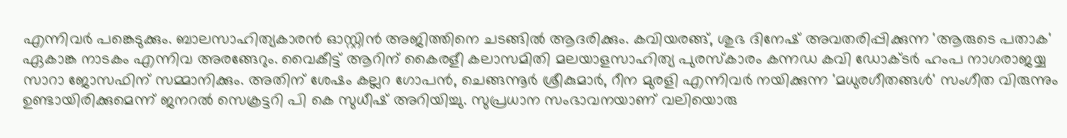എന്നിവർ പങ്കെടുക്കും. ബാലസാഹിത്യകാരൻ ഓസ്റ്റിൻ അജിത്തിനെ ചടങ്ങിൽ ആദരിക്കും. കവിയരങ്ങ്, ശുഭ ദിനേഷ് അവതരിപ്പിക്കുന്ന 'ആരുടെ പതാക' ഏകാങ്ക നാടകം എന്നിവ അരങ്ങേറും. വൈകീട്ട് ആറിന് കൈരളീ കലാസമിതി മലയാളസാഹിത്യ പുരസ്കാരം കന്നഡ കവി ഡോക്ടർ ഹംപ നാഗരാജയ്യ സാറാ ജോസഫിന് സമ്മാനിക്കും. അതിന് ശേഷം കല്ലറ ഗോപൻ, ചെങ്ങന്നൂർ ശ്രീകുമാർ, റീന മുരളി എന്നിവർ നയിക്കുന്ന 'മധുരഗീതങ്ങൾ' സംഗീത വിരുന്നും ഉണ്ടായിരിക്കുമെന്ന് ജനറൽ സെക്രട്ടറി പി കെ സുധീഷ് അറിയിച്ചു. സുപ്രധാന സംഭാവനയാണ് വലിയൊരു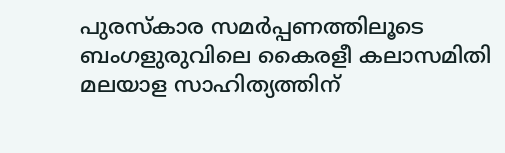പുരസ്കാര സമർപ്പണത്തിലൂടെ ബംഗളുരുവിലെ കൈരളീ കലാസമിതി മലയാള സാഹിത്യത്തിന്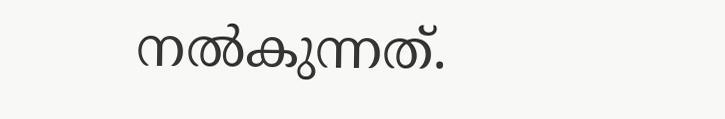നൽകുന്നത്.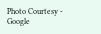Photo Courtesy - Google